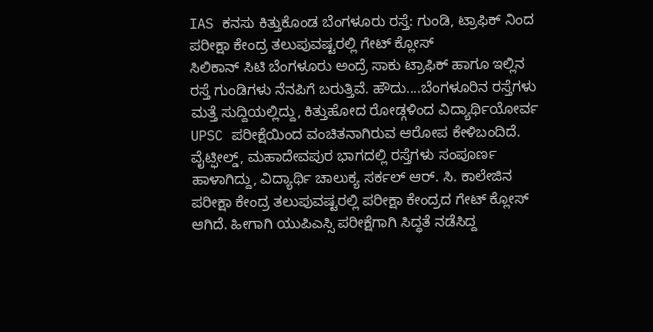IAS ಕನಸು ಕಿತ್ತುಕೊಂಡ ಬೆಂಗಳೂರು ರಸ್ತೆ: ಗುಂಡಿ, ಟ್ರಾಫಿಕ್ ನಿಂದ ಪರೀಕ್ಷಾ ಕೇಂದ್ರ ತಲುಪುವಷ್ಟರಲ್ಲಿ ಗೇಟ್ ಕ್ಲೋಸ್
ಸಿಲಿಕಾನ್ ಸಿಟಿ ಬೆಂಗಳೂರು ಅಂದ್ರೆ ಸಾಕು ಟ್ರಾಫಿಕ್ ಹಾಗೂ ಇಲ್ಲಿನ ರಸ್ತೆ ಗುಂಡಿಗಳು ನೆನಪಿಗೆ ಬರುತ್ತಿವೆ. ಹೌದು....ಬೆಂಗಳೂರಿನ ರಸ್ತೆಗಳು ಮತ್ತೆ ಸುದ್ದಿಯಲ್ಲಿದ್ದು, ಕಿತ್ತುಹೋದ ರೋಡ್ಗಳಿಂದ ವಿದ್ಯಾರ್ಥಿಯೋರ್ವ UPSC ಪರೀಕ್ಷೆಯಿಂದ ವಂಚಿತನಾಗಿರುವ ಆರೋಪ ಕೇಳಿಬಂದಿದೆ. ವೈಟ್ಫೀಲ್ಡ್, ಮಹಾದೇವಪುರ ಭಾಗದಲ್ಲಿ ರಸ್ತೆಗಳು ಸಂಪೂರ್ಣ ಹಾಳಾಗಿದ್ದು, ವಿದ್ಯಾರ್ಥಿ ಚಾಲುಕ್ಯ ಸರ್ಕಲ್ ಆರ್. ಸಿ. ಕಾಲೇಜಿನ ಪರೀಕ್ಷಾ ಕೇಂದ್ರ ತಲುಪುವಷ್ಟರಲ್ಲಿ ಪರೀಕ್ಷಾ ಕೇಂದ್ರದ ಗೇಟ್ ಕ್ಲೋಸ್ ಆಗಿದೆ. ಹೀಗಾಗಿ ಯುಪಿಎಸ್ಸಿ ಪರೀಕ್ಷೆಗಾಗಿ ಸಿದ್ಧತೆ ನಡೆಸಿದ್ದ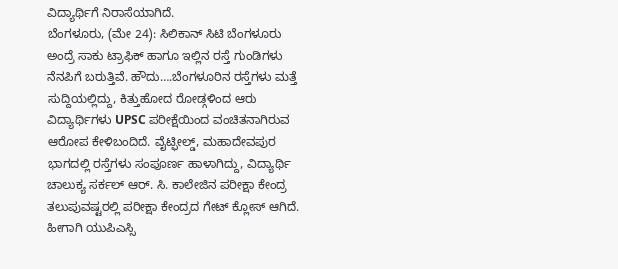ವಿದ್ಯಾರ್ಥಿಗೆ ನಿರಾಸೆಯಾಗಿದೆ.
ಬೆಂಗಳೂರು, (ಮೇ 24): ಸಿಲಿಕಾನ್ ಸಿಟಿ ಬೆಂಗಳೂರು ಅಂದ್ರೆ ಸಾಕು ಟ್ರಾಫಿಕ್ ಹಾಗೂ ಇಲ್ಲಿನ ರಸ್ತೆ ಗುಂಡಿಗಳು ನೆನಪಿಗೆ ಬರುತ್ತಿವೆ. ಹೌದು….ಬೆಂಗಳೂರಿನ ರಸ್ತೆಗಳು ಮತ್ತೆ ಸುದ್ದಿಯಲ್ಲಿದ್ದು, ಕಿತ್ತುಹೋದ ರೋಡ್ಗಳಿಂದ ಆರು ವಿದ್ಯಾರ್ಥಿಗಳು UPSC ಪರೀಕ್ಷೆಯಿಂದ ವಂಚಿತನಾಗಿರುವ ಆರೋಪ ಕೇಳಿಬಂದಿದೆ. ವೈಟ್ಫೀಲ್ಡ್, ಮಹಾದೇವಪುರ ಭಾಗದಲ್ಲಿ ರಸ್ತೆಗಳು ಸಂಪೂರ್ಣ ಹಾಳಾಗಿದ್ದು, ವಿದ್ಯಾರ್ಥಿ ಚಾಲುಕ್ಯ ಸರ್ಕಲ್ ಆರ್. ಸಿ. ಕಾಲೇಜಿನ ಪರೀಕ್ಷಾ ಕೇಂದ್ರ ತಲುಪುವಷ್ಟರಲ್ಲಿ ಪರೀಕ್ಷಾ ಕೇಂದ್ರದ ಗೇಟ್ ಕ್ಲೋಸ್ ಆಗಿದೆ. ಹೀಗಾಗಿ ಯುಪಿಎಸ್ಸಿ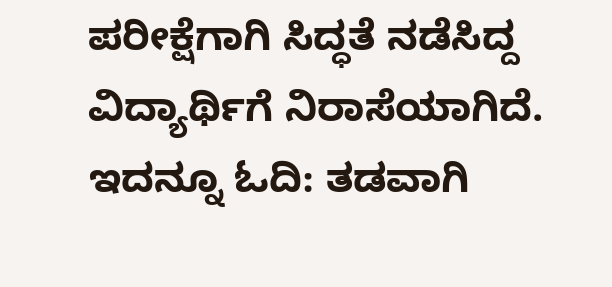ಪರೀಕ್ಷೆಗಾಗಿ ಸಿದ್ಧತೆ ನಡೆಸಿದ್ದ ವಿದ್ಯಾರ್ಥಿಗೆ ನಿರಾಸೆಯಾಗಿದೆ.
ಇದನ್ನೂ ಓದಿ: ತಡವಾಗಿ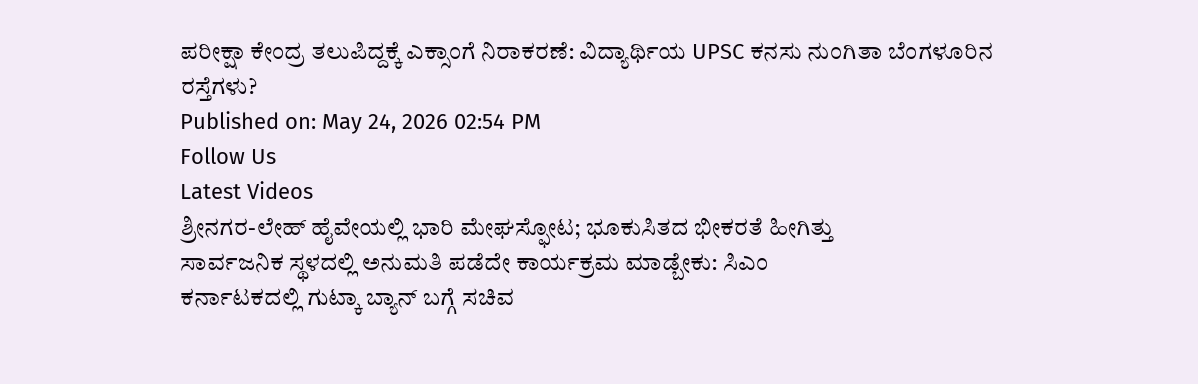ಪರೀಕ್ಷಾ ಕೇಂದ್ರ ತಲುಪಿದ್ದಕ್ಕೆ ಎಕ್ಸಾಂಗೆ ನಿರಾಕರಣೆ: ವಿದ್ಯಾರ್ಥಿಯ UPSC ಕನಸು ನುಂಗಿತಾ ಬೆಂಗಳೂರಿನ ರಸ್ತೆಗಳು?
Published on: May 24, 2026 02:54 PM
Follow Us
Latest Videos
ಶ್ರೀನಗರ-ಲೇಹ್ ಹೈವೇಯಲ್ಲಿ ಭಾರಿ ಮೇಘಸ್ಫೋಟ; ಭೂಕುಸಿತದ ಭೀಕರತೆ ಹೀಗಿತ್ತು
ಸಾರ್ವಜನಿಕ ಸ್ಥಳದಲ್ಲಿ ಅನುಮತಿ ಪಡೆದೇ ಕಾರ್ಯಕ್ರಮ ಮಾಡ್ಬೇಕು: ಸಿಎಂ
ಕರ್ನಾಟಕದಲ್ಲಿ ಗುಟ್ಕಾ ಬ್ಯಾನ್ ಬಗ್ಗೆ ಸಚಿವ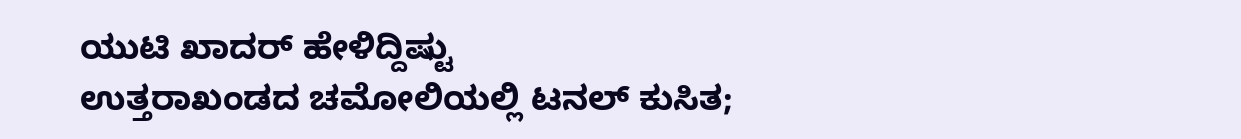ಯುಟಿ ಖಾದರ್ ಹೇಳಿದ್ದಿಷ್ಟು
ಉತ್ತರಾಖಂಡದ ಚಮೋಲಿಯಲ್ಲಿ ಟನಲ್ ಕುಸಿತ;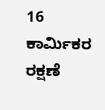16 ಕಾರ್ಮಿಕರ ರಕ್ಷಣೆ